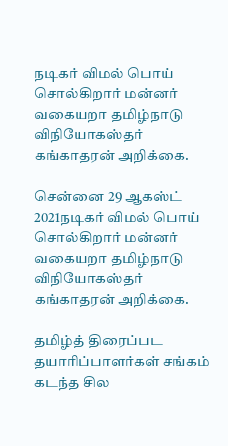நடிகர் விமல் பொய் சொல்கிறார் மன்னர் வகையறா தமிழ்நாடு விநியோகஸ்தர் கங்காதரன் அறிக்கை.

சென்னை 29 ஆகஸ்ட் 2021நடிகர் விமல் பொய் சொல்கிறார் மன்னர் வகையறா தமிழ்நாடு விநியோகஸ்தர் கங்காதரன் அறிக்கை.

தமிழ்த் திரைப்பட தயாரிப்பாளர்கள் சங்கம் கடந்த சில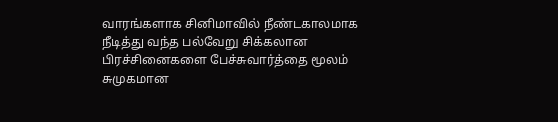வாரங்களாக சினிமாவில் நீண்டகாலமாக நீடித்து வந்த பல்வேறு சிக்கலான பிரச்சினைகளை பேச்சுவார்த்தை மூலம் சுமுகமான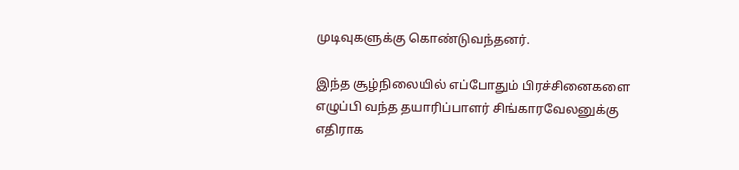முடிவுகளுக்கு கொண்டுவந்தனர்.

இந்த சூழ்நிலையில் எப்போதும் பிரச்சினைகளை எழுப்பி வந்த தயாரிப்பாளர் சிங்காரவேலனுக்கு எதிராக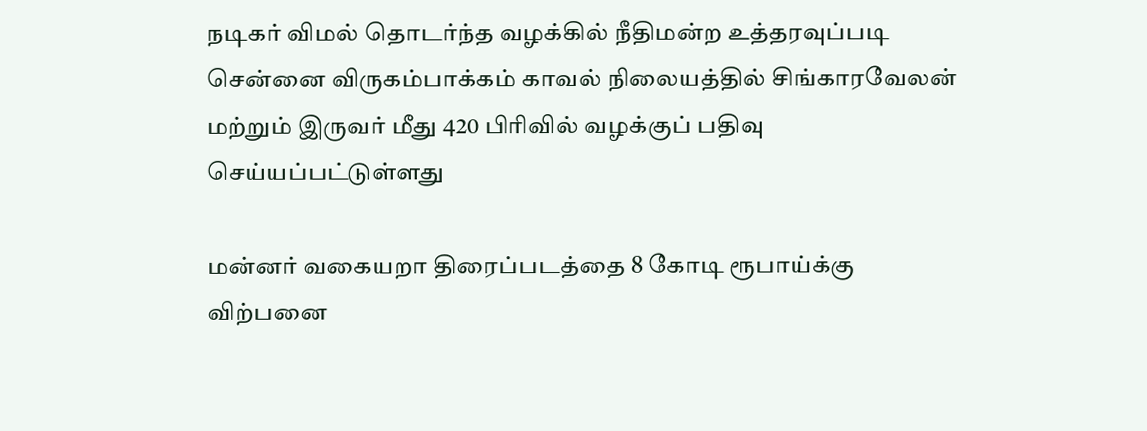நடிகர் விமல் தொடர்ந்த வழக்கில் நீதிமன்ற உத்தரவுப்படி
சென்னை விருகம்பாக்கம் காவல் நிலையத்தில் சிங்காரவேலன் மற்றும் இருவர் மீது 420 பிரிவில் வழக்குப் பதிவு செய்யப்பட்டுள்ளது

மன்னர் வகையறா திரைப்படத்தை 8 கோடி ரூபாய்க்கு விற்பனை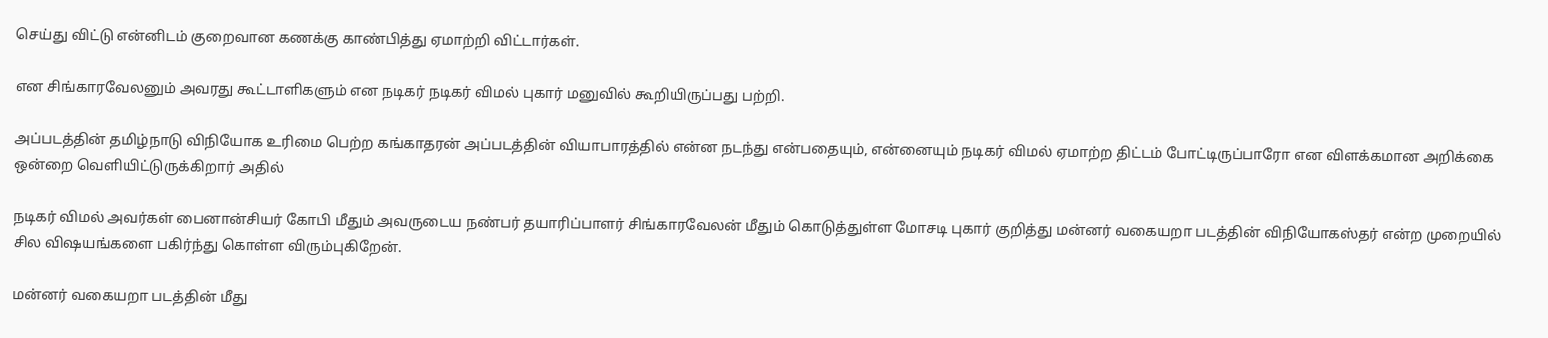செய்து விட்டு என்னிடம் குறைவான கணக்கு காண்பித்து ஏமாற்றி விட்டார்கள்.

என சிங்காரவேலனும் அவரது கூட்டாளிகளும் என நடிகர் நடிகர் விமல் புகார் மனுவில் கூறியிருப்பது பற்றி.

அப்படத்தின் தமிழ்நாடு விநியோக உரிமை பெற்ற கங்காதரன் அப்படத்தின் வியாபாரத்தில் என்ன நடந்து என்பதையும், என்னையும் நடிகர் விமல் ஏமாற்ற திட்டம் போட்டிருப்பாரோ என விளக்கமான அறிக்கை ஒன்றை வெளியிட்டுருக்கிறார் அதில்

நடிகர் விமல் அவர்கள் பைனான்சியர் கோபி மீதும் அவருடைய நண்பர் தயாரிப்பாளர் சிங்காரவேலன் மீதும் கொடுத்துள்ள மோசடி புகார் குறித்து மன்னர் வகையறா படத்தின் விநியோகஸ்தர் என்ற முறையில் சில விஷயங்களை பகிர்ந்து கொள்ள விரும்புகிறேன்.

மன்னர் வகையறா படத்தின் மீது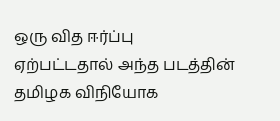ஒரு வித ஈர்ப்பு ஏற்பட்டதால் அந்த படத்தின் தமிழக விநியோக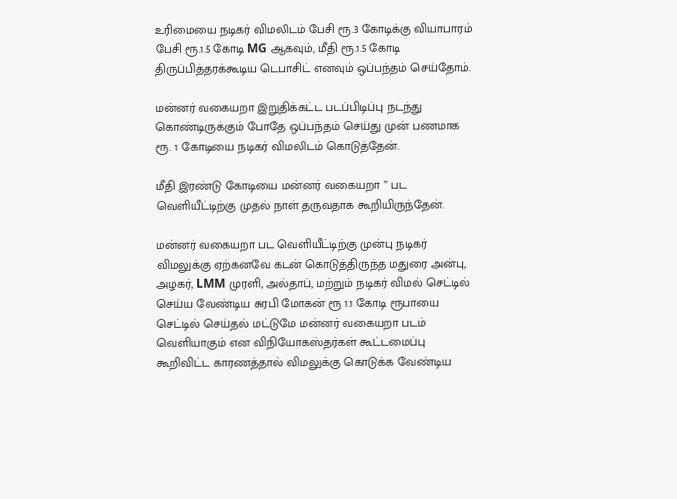உரிமையை நடிகர் விமலிடம் பேசி ரூ.3 கோடிக்கு வியாபாரம் பேசி ரூ.1.5 கோடி MG ஆகவும், மீதி ரூ.1.5 கோடி திருப்பித்தரக்கூடிய டெபாசிட் எனவும் ஒப்பந்தம் செய்தோம்.

மன்னர் வகையறா இறுதிக்கட்ட படப்பிடிப்பு நடந்து கொண்டிருக்கும் போதே ஒப்பந்தம் செய்து முன் பணமாக ரூ. 1 கோடியை நடிகர் விமலிடம் கொடுத்தேன்.

மீதி இரண்டு கோடியை மன்னர் வகையறா ” பட வெளியீட்டிற்கு முதல் நாள் தருவதாக கூறியிருந்தேன்.

மன்னர் வகையறா பட வெளியீட்டிற்கு முன்பு நடிகர் விமலுக்கு ஏற்கனவே கடன் கொடுத்திருந்த மதுரை அன்பு, அழகர், LMM முரளி, அல்தாப், மற்றும் நடிகர் விமல் செட்டில் செய்ய வேண்டிய சுரபி மோகன் ரூ 1.1 கோடி ரூபாயை செட்டில் செய்தல் மட்டுமே மன்னர் வகையறா படம் வெளியாகும் என விநியோகஸ்தர்கள் கூட்டமைப்பு கூறிவிட்ட காரணத்தால் விமலுக்கு கொடுக்க வேண்டிய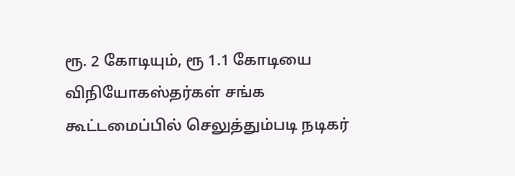ரூ. 2 கோடியும், ரூ 1.1 கோடியை விநியோகஸ்தர்கள் சங்க கூட்டமைப்பில் செலுத்தும்படி நடிகர்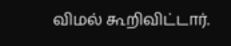விமல் கூறிவிட்டார்.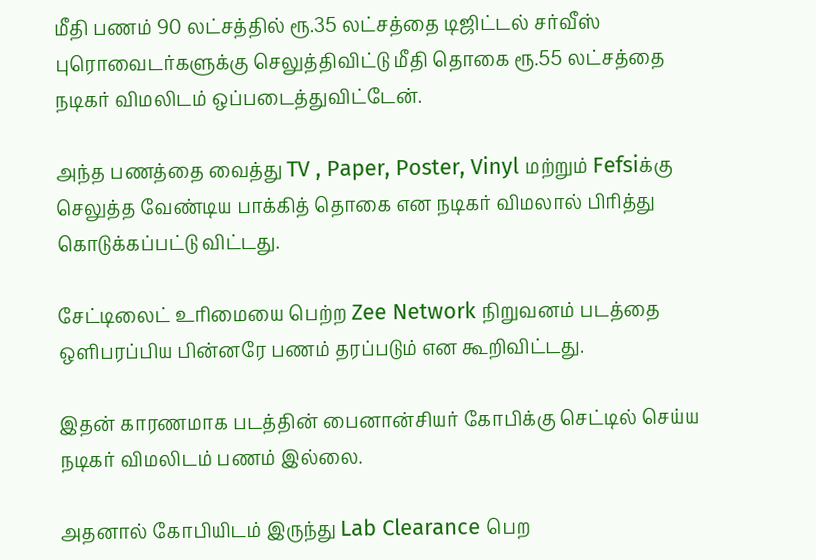மீதி பணம் 90 லட்சத்தில் ரூ.35 லட்சத்தை டிஜிட்டல் சர்வீஸ் புரொவைடர்களுக்கு செலுத்திவிட்டு மீதி தொகை ரூ.55 லட்சத்தை நடிகர் விமலிடம் ஒப்படைத்துவிட்டேன்.

அந்த பணத்தை வைத்து TV , Paper, Poster, Vinyl மற்றும் Fefsiக்கு செலுத்த வேண்டிய பாக்கித் தொகை என நடிகர் விமலால் பிரித்து கொடுக்கப்பட்டு விட்டது.

சேட்டிலைட் உரிமையை பெற்ற Zee Network நிறுவனம் படத்தை ஒளிபரப்பிய பின்னரே பணம் தரப்படும் என கூறிவிட்டது.

இதன் காரணமாக படத்தின் பைனான்சியர் கோபிக்கு செட்டில் செய்ய நடிகர் விமலிடம் பணம் இல்லை.

அதனால் கோபியிடம் இருந்து Lab Clearance பெற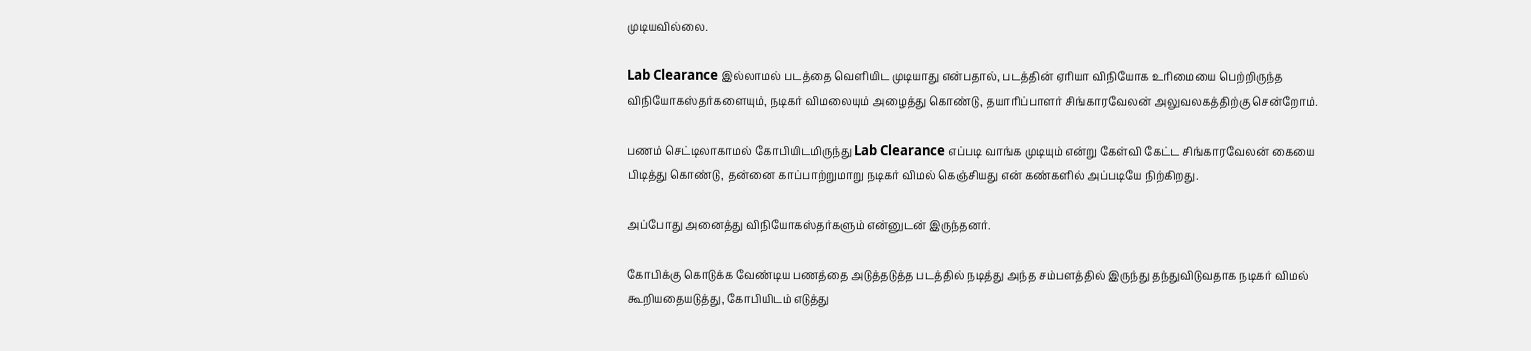முடியவில்லை.

Lab Clearance இல்லாமல் படத்தை வெளியிட முடியாது என்பதால், படத்தின் ஏரியா விநியோக உரிமையை பெற்றிருந்த விநியோகஸ்தர்களையும், நடிகர் விமலையும் அழைத்து கொண்டு, தயாரிப்பாளர் சிங்காரவேலன் அலுவலகத்திற்கு சென்றோம்.

பணம் செட்டிலாகாமல் கோபியிடமிருந்து Lab Clearance எப்படி வாங்க முடியும் என்று கேள்வி கேட்ட சிங்காரவேலன் கையை பிடித்து கொண்டு, தன்னை காப்பாற்றுமாறு நடிகர் விமல் கெஞ்சியது என் கண்களில் அப்படியே நிற்கிறது.

அப்போது அனைத்து விநியோகஸ்தர்களும் என்னுடன் இருந்தனர்.

கோபிக்கு கொடுக்க வேண்டிய பணத்தை அடுத்தடுத்த படத்தில் நடித்து அந்த சம்பளத்தில் இருந்து தந்துவிடுவதாக நடிகர் விமல் கூறியதையடுத்து, கோபியிடம் எடுத்து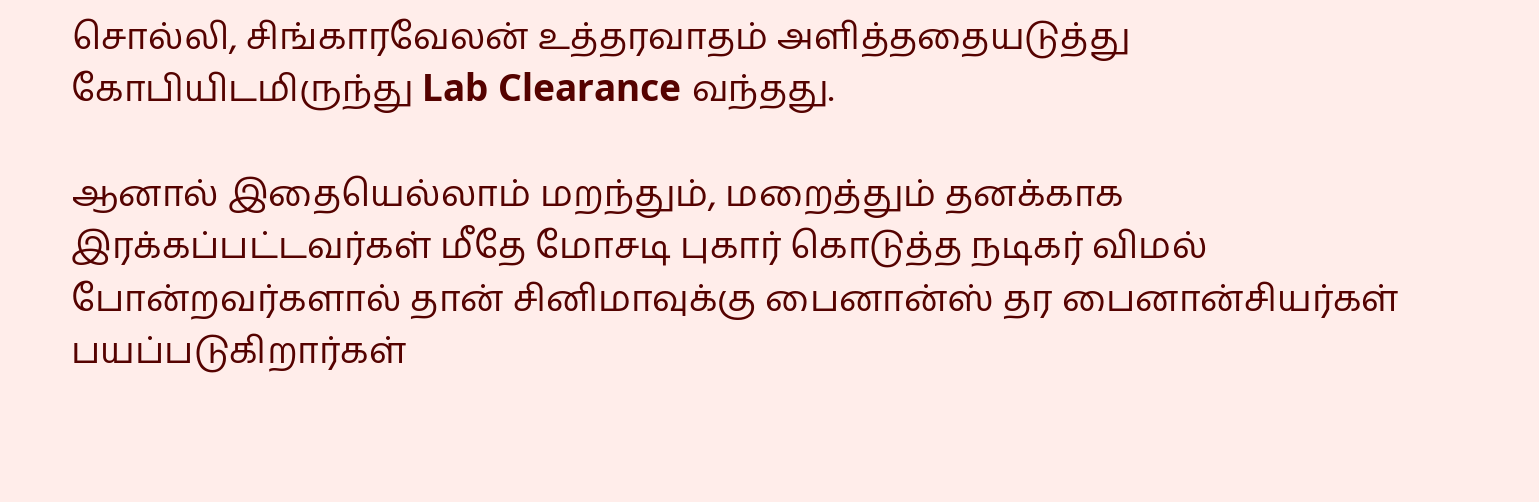சொல்லி, சிங்காரவேலன் உத்தரவாதம் அளித்ததையடுத்து கோபியிடமிருந்து Lab Clearance வந்தது.

ஆனால் இதையெல்லாம் மறந்தும், மறைத்தும் தனக்காக இரக்கப்பட்டவர்கள் மீதே மோசடி புகார் கொடுத்த நடிகர் விமல் போன்றவர்களால் தான் சினிமாவுக்கு பைனான்ஸ் தர பைனான்சியர்கள் பயப்படுகிறார்கள்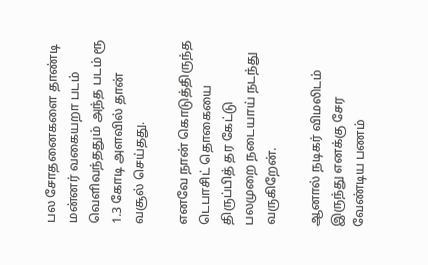பல சோதனைகளை தாண்டி மன்னர் வகையறா படம் வெளிவந்ததும் அந்த படம் ரூ 1.3 கோடி அளவில் தான் வசூல் செய்தது.

எனவே நான் கொடுத்திருந்த டெபாசிட் தொகையை திருப்பித் தர கேட்டு பலமுறை நடையாய் நடந்து வருகிறேன்.

ஆனால் நடிகர் விமலிடம் இருந்து எனக்கு சேர வேண்டிய பணம்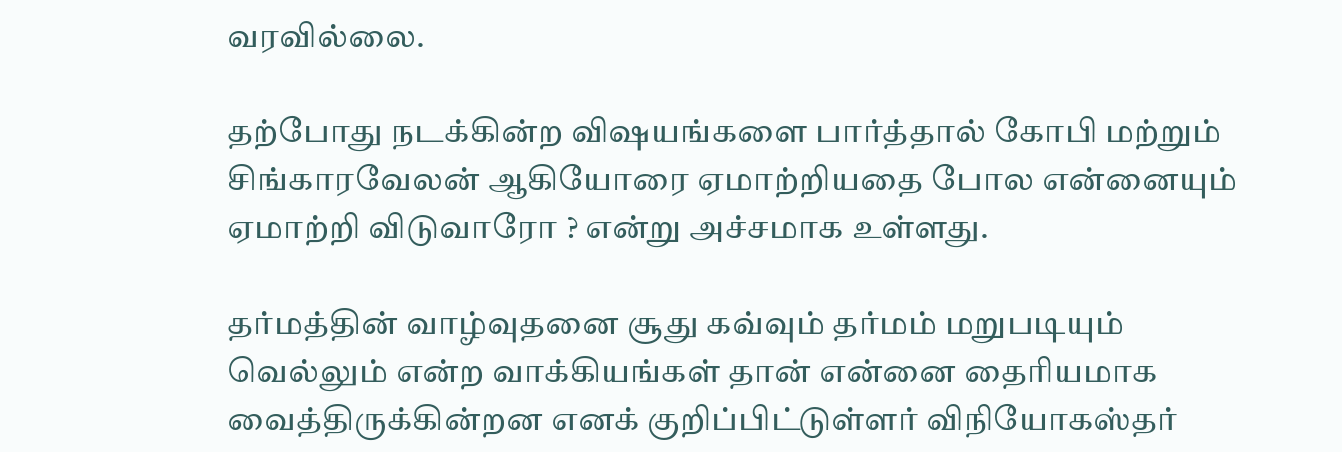வரவில்லை.

தற்போது நடக்கின்ற விஷயங்களை பார்த்தால் கோபி மற்றும் சிங்காரவேலன் ஆகியோரை ஏமாற்றியதை போல என்னையும் ஏமாற்றி விடுவாரோ ? என்று அச்சமாக உள்ளது.

தர்மத்தின் வாழ்வுதனை சூது கவ்வும் தர்மம் மறுபடியும் வெல்லும் என்ற வாக்கியங்கள் தான் என்னை தைரியமாக வைத்திருக்கின்றன எனக் குறிப்பிட்டுள்ளர் விநியோகஸ்தர்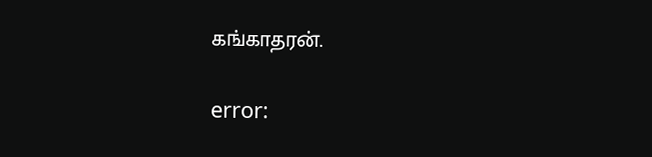கங்காதரன்.

error: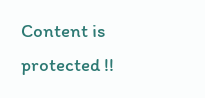Content is protected !!